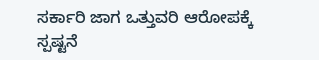ಸರ್ಕಾರಿ ಜಾಗ ಒತ್ತುವರಿ ಆರೋಪಕ್ಕೆ ಸ್ಪಷ್ಟನೆ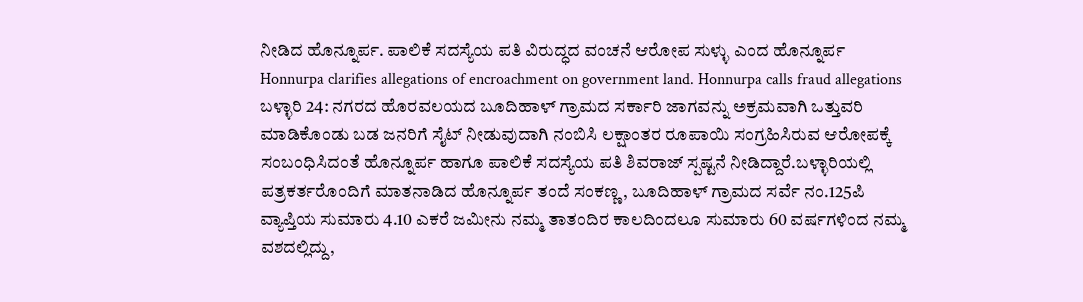ನೀಡಿದ ಹೊನ್ನೂರ್ಪ. ಪಾಲಿಕೆ ಸದಸ್ಯೆಯ ಪತಿ ವಿರುದ್ಧದ ವಂಚನೆ ಆರೋಪ ಸುಳ್ಳು ಎಂದ ಹೊನ್ನೂರ್ಪ
Honnurpa clarifies allegations of encroachment on government land. Honnurpa calls fraud allegations
ಬಳ್ಳಾರಿ 24: ನಗರದ ಹೊರವಲಯದ ಬೂದಿಹಾಳ್ ಗ್ರಾಮದ ಸರ್ಕಾರಿ ಜಾಗವನ್ನು ಅಕ್ರಮವಾಗಿ ಒತ್ತುವರಿ ಮಾಡಿಕೊಂಡು ಬಡ ಜನರಿಗೆ ಸೈಟ್ ನೀಡುವುದಾಗಿ ನಂಬಿಸಿ ಲಕ್ಷಾಂತರ ರೂಪಾಯಿ ಸಂಗ್ರಹಿಸಿರುವ ಆರೋಪಕ್ಕೆ ಸಂಬಂಧಿಸಿದಂತೆ ಹೊನ್ನೂರ್ಪ ಹಾಗೂ ಪಾಲಿಕೆ ಸದಸ್ಯೆಯ ಪತಿ ಶಿವರಾಜ್ ಸ್ಪಷ್ಟನೆ ನೀಡಿದ್ದಾರೆ.ಬಳ್ಳಾರಿಯಲ್ಲಿ ಪತ್ರಕರ್ತರೊಂದಿಗೆ ಮಾತನಾಡಿದ ಹೊನ್ನೂರ್ಪ ತಂದೆ ಸಂಕಣ್ಣ, ಬೂದಿಹಾಳ್ ಗ್ರಾಮದ ಸರ್ವೆ ನಂ.125ಪಿ ವ್ಯಾಪ್ತಿಯ ಸುಮಾರು 4.10 ಎಕರೆ ಜಮೀನು ನಮ್ಮ ತಾತಂದಿರ ಕಾಲದಿಂದಲೂ ಸುಮಾರು 60 ವರ್ಷಗಳಿಂದ ನಮ್ಮ ವಶದಲ್ಲಿದ್ದು,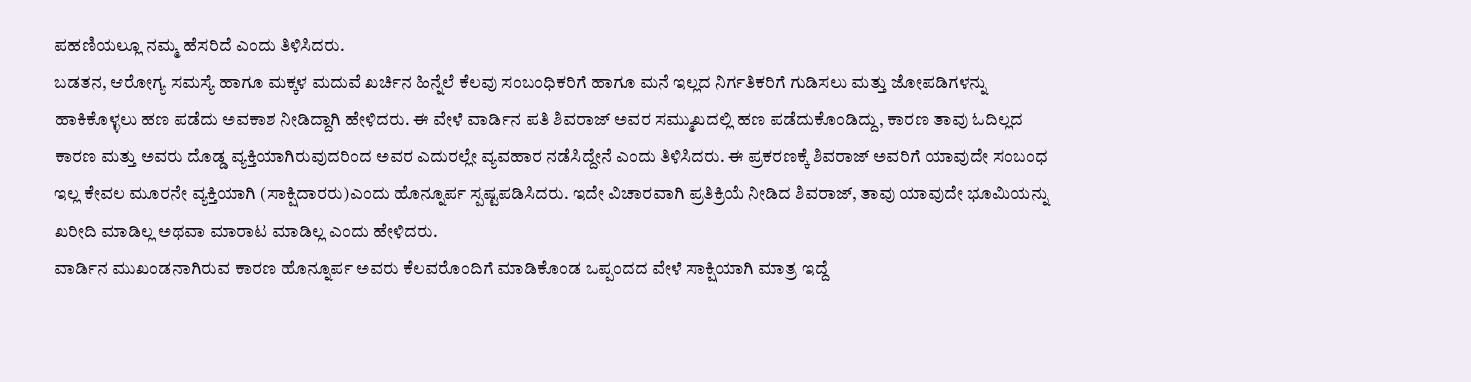ಪಹಣಿಯಲ್ಲೂ ನಮ್ಮ ಹೆಸರಿದೆ ಎಂದು ತಿಳಿಸಿದರು.
ಬಡತನ, ಆರೋಗ್ಯ ಸಮಸ್ಯೆ ಹಾಗೂ ಮಕ್ಕಳ ಮದುವೆ ಖರ್ಚಿನ ಹಿನ್ನೆಲೆ ಕೆಲವು ಸಂಬಂಧಿಕರಿಗೆ ಹಾಗೂ ಮನೆ ಇಲ್ಲದ ನಿರ್ಗತಿಕರಿಗೆ ಗುಡಿಸಲು ಮತ್ತು ಜೋಪಡಿಗಳನ್ನು ಹಾಕಿಕೊಳ್ಳಲು ಹಣ ಪಡೆದು ಅವಕಾಶ ನೀಡಿದ್ದಾಗಿ ಹೇಳಿದರು. ಈ ವೇಳೆ ವಾರ್ಡಿನ ಪತಿ ಶಿವರಾಜ್ ಅವರ ಸಮ್ಮುಖದಲ್ಲಿ ಹಣ ಪಡೆದುಕೊಂಡಿದ್ದು, ಕಾರಣ ತಾವು ಓದಿಲ್ಲದ ಕಾರಣ ಮತ್ತು ಅವರು ದೊಡ್ಡ ವ್ಯಕ್ತಿಯಾಗಿರುವುದರಿಂದ ಅವರ ಎದುರಲ್ಲೇ ವ್ಯವಹಾರ ನಡೆಸಿದ್ದೇನೆ ಎಂದು ತಿಳಿಸಿದರು. ಈ ಪ್ರಕರಣಕ್ಕೆ ಶಿವರಾಜ್ ಅವರಿಗೆ ಯಾವುದೇ ಸಂಬಂಧ ಇಲ್ಲ ಕೇವಲ ಮೂರನೇ ವ್ಯಕ್ತಿಯಾಗಿ (ಸಾಕ್ಷಿದಾರರು)ಎಂದು ಹೊನ್ನೂರ್ಪ ಸ್ಪಷ್ಟಪಡಿಸಿದರು. ಇದೇ ವಿಚಾರವಾಗಿ ಪ್ರತಿಕ್ರಿಯೆ ನೀಡಿದ ಶಿವರಾಜ್, ತಾವು ಯಾವುದೇ ಭೂಮಿಯನ್ನು ಖರೀದಿ ಮಾಡಿಲ್ಲ ಅಥವಾ ಮಾರಾಟ ಮಾಡಿಲ್ಲ ಎಂದು ಹೇಳಿದರು.
ವಾರ್ಡಿನ ಮುಖಂಡನಾಗಿರುವ ಕಾರಣ ಹೊನ್ನೂರ್ಪ ಅವರು ಕೆಲವರೊಂದಿಗೆ ಮಾಡಿಕೊಂಡ ಒಪ್ಪಂದದ ವೇಳೆ ಸಾಕ್ಷಿಯಾಗಿ ಮಾತ್ರ ಇದ್ದೆ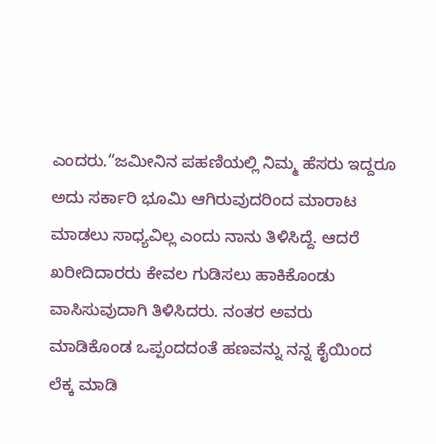ಎಂದರು.“ಜಮೀನಿನ ಪಹಣಿಯಲ್ಲಿ ನಿಮ್ಮ ಹೆಸರು ಇದ್ದರೂ ಅದು ಸರ್ಕಾರಿ ಭೂಮಿ ಆಗಿರುವುದರಿಂದ ಮಾರಾಟ ಮಾಡಲು ಸಾಧ್ಯವಿಲ್ಲ ಎಂದು ನಾನು ತಿಳಿಸಿದ್ದೆ. ಆದರೆ ಖರೀದಿದಾರರು ಕೇವಲ ಗುಡಿಸಲು ಹಾಕಿಕೊಂಡು ವಾಸಿಸುವುದಾಗಿ ತಿಳಿಸಿದರು. ನಂತರ ಅವರು ಮಾಡಿಕೊಂಡ ಒಪ್ಪಂದದಂತೆ ಹಣವನ್ನು ನನ್ನ ಕೈಯಿಂದ ಲೆಕ್ಕ ಮಾಡಿ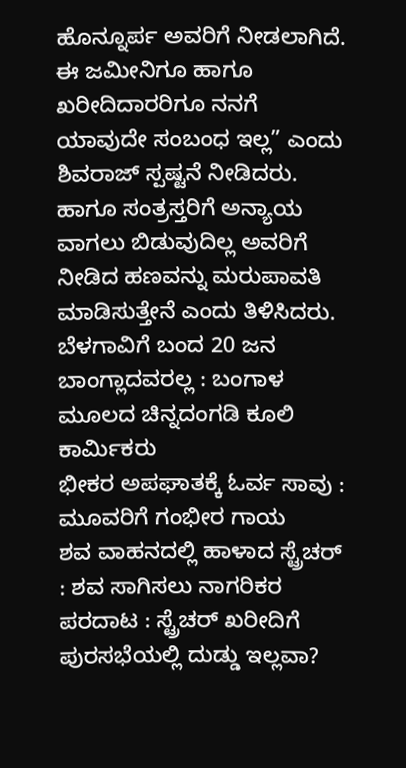ಹೊನ್ನೂರ್ಪ ಅವರಿಗೆ ನೀಡಲಾಗಿದೆ. ಈ ಜಮೀನಿಗೂ ಹಾಗೂ ಖರೀದಿದಾರರಿಗೂ ನನಗೆ ಯಾವುದೇ ಸಂಬಂಧ ಇಲ್ಲ” ಎಂದು ಶಿವರಾಜ್ ಸ್ಪಷ್ಟನೆ ನೀಡಿದರು. ಹಾಗೂ ಸಂತ್ರಸ್ತರಿಗೆ ಅನ್ಯಾಯ ವಾಗಲು ಬಿಡುವುದಿಲ್ಲ ಅವರಿಗೆ ನೀಡಿದ ಹಣವನ್ನು ಮರುಪಾವತಿ ಮಾಡಿಸುತ್ತೇನೆ ಎಂದು ತಿಳಿಸಿದರು.
ಬೆಳಗಾವಿಗೆ ಬಂದ 20 ಜನ ಬಾಂಗ್ಲಾದವರಲ್ಲ : ಬಂಗಾಳ ಮೂಲದ ಚಿನ್ನದಂಗಡಿ ಕೂಲಿ ಕಾರ್ಮಿಕರು
ಭೀಕರ ಅಪಘಾತಕ್ಕೆ ಓರ್ವ ಸಾವು : ಮೂವರಿಗೆ ಗಂಭೀರ ಗಾಯ
ಶವ ವಾಹನದಲ್ಲಿ ಹಾಳಾದ ಸ್ಟ್ರೆಚರ್ : ಶವ ಸಾಗಿಸಲು ನಾಗರಿಕರ ಪರದಾಟ : ಸ್ಟ್ರೆಚರ್ ಖರೀದಿಗೆ ಪುರಸಭೆಯಲ್ಲಿ ದುಡ್ಡು ಇಲ್ಲವಾ?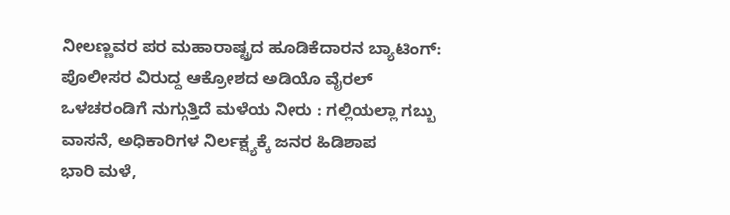ನೀಲಣ್ಣವರ ಪರ ಮಹಾರಾಷ್ಟ್ರದ ಹೂಡಿಕೆದಾರನ ಬ್ಯಾಟಿಂಗ್: ಪೊಲೀಸರ ವಿರುದ್ದ ಆಕ್ರೋಶದ ಅಡಿಯೊ ವೈರಲ್
ಒಳಚರಂಡಿಗೆ ನುಗ್ಗುತ್ತಿದೆ ಮಳೆಯ ನೀರು : ಗಲ್ಲಿಯಲ್ಲಾ ಗಬ್ಬು ವಾಸನೆ, ಅಧಿಕಾರಿಗಳ ನಿರ್ಲಕ್ಷ್ಯಕ್ಕೆ ಜನರ ಹಿಡಿಶಾಪ
ಭಾರಿ ಮಳೆ,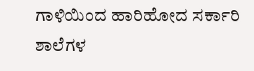ಗಾಳಿಯಿಂದ ಹಾರಿಹೋದ ಸರ್ಕಾರಿ ಶಾಲೆಗಳ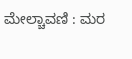ಮೇಲ್ಚಾವಣಿ : ಮರ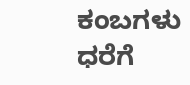ಕಂಬಗಳು ಧರೆಗೆ